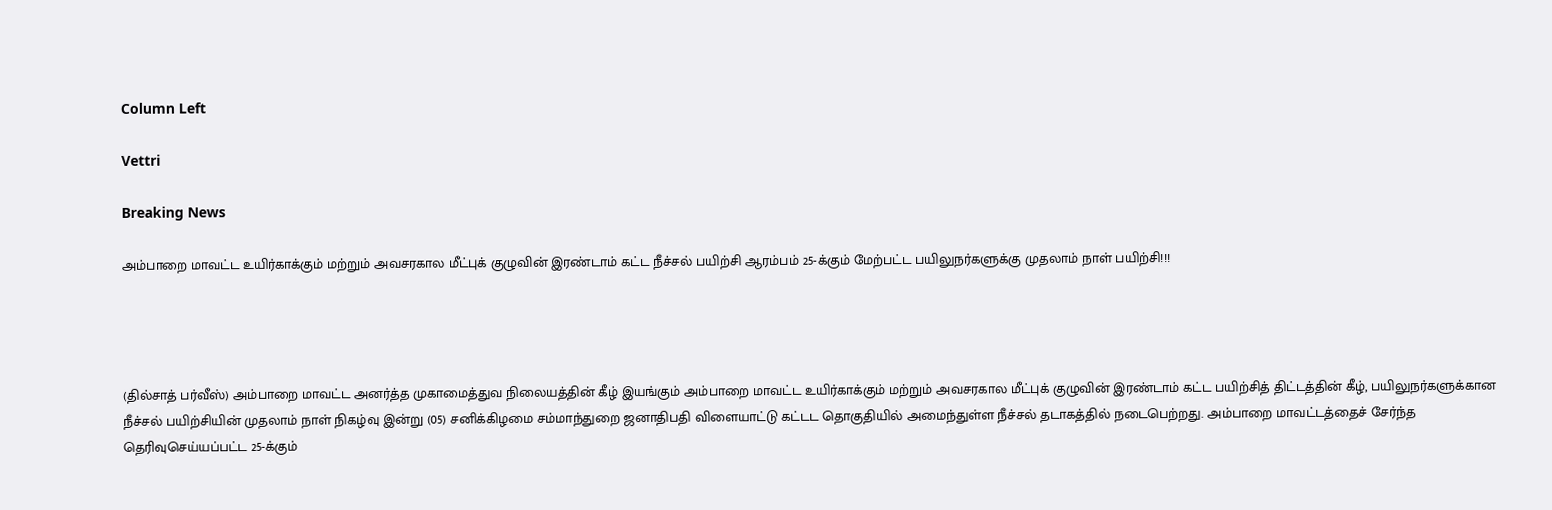Column Left

Vettri

Breaking News

அம்பாறை மாவட்ட உயிர்காக்கும் மற்றும் அவசரகால மீட்புக் குழுவின் இரண்டாம் கட்ட நீச்சல் பயிற்சி ஆரம்பம் 25-க்கும் மேற்பட்ட பயிலுநர்களுக்கு முதலாம் நாள் பயிற்சி!!!




(தில்சாத் பர்வீஸ்) அம்பாறை மாவட்ட அனர்த்த முகாமைத்துவ நிலையத்தின் கீழ் இயங்கும் அம்பாறை மாவட்ட உயிர்காக்கும் மற்றும் அவசரகால மீட்புக் குழுவின் இரண்டாம் கட்ட பயிற்சித் திட்டத்தின் கீழ், பயிலுநர்களுக்கான நீச்சல் பயிற்சியின் முதலாம் நாள் நிகழ்வு இன்று (05) சனிக்கிழமை சம்மாந்துறை ஜனாதிபதி விளையாட்டு கட்டட தொகுதியில் அமைந்துள்ள நீச்சல் தடாகத்தில் நடைபெற்றது. அம்பாறை மாவட்டத்தைச் சேர்ந்த தெரிவுசெய்யப்பட்ட 25-க்கும்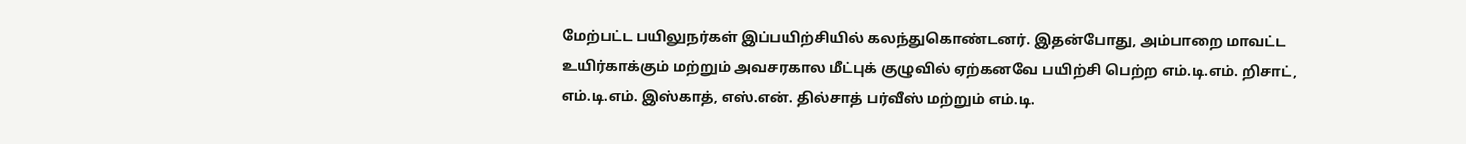மேற்பட்ட பயிலுநர்கள் இப்பயிற்சியில் கலந்துகொண்டனர். இதன்போது, அம்பாறை மாவட்ட உயிர்காக்கும் மற்றும் அவசரகால மீட்புக் குழுவில் ஏற்கனவே பயிற்சி பெற்ற எம்.டி.எம். றிசாட், எம்.டி.எம். இஸ்காத், எஸ்.என். தில்சாத் பர்வீஸ் மற்றும் எம்.டி.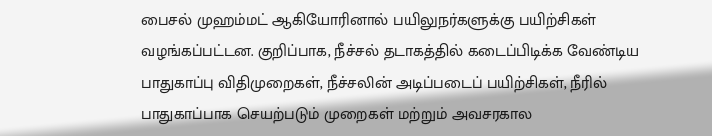பைசல் முஹம்மட் ஆகியோரினால் பயிலுநர்களுக்கு பயிற்சிகள் வழங்கப்பட்டன. குறிப்பாக, நீச்சல் தடாகத்தில் கடைப்பிடிக்க வேண்டிய பாதுகாப்பு விதிமுறைகள், நீச்சலின் அடிப்படைப் பயிற்சிகள், நீரில் பாதுகாப்பாக செயற்படும் முறைகள் மற்றும் அவசரகால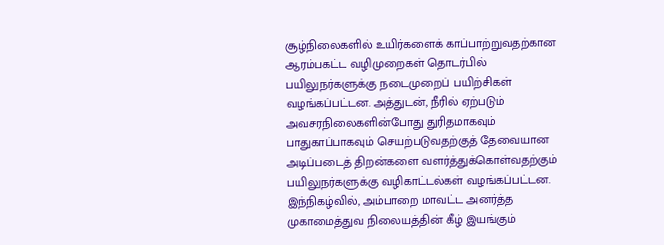சூழ்நிலைகளில் உயிர்களைக் காப்பாற்றுவதற்கான ஆரம்பகட்ட வழிமுறைகள் தொடர்பில் பயிலுநர்களுக்கு நடைமுறைப் பயிற்சிகள் வழங்கப்பட்டன. அத்துடன், நீரில் ஏற்படும் அவசரநிலைகளின்போது துரிதமாகவும் பாதுகாப்பாகவும் செயற்படுவதற்குத் தேவையான அடிப்படைத் திறன்களை வளர்த்துக்கொள்வதற்கும் பயிலுநர்களுக்கு வழிகாட்டல்கள் வழங்கப்பட்டன. இந்நிகழ்வில், அம்பாறை மாவட்ட அனர்த்த முகாமைத்துவ நிலையத்தின் கீழ் இயங்கும்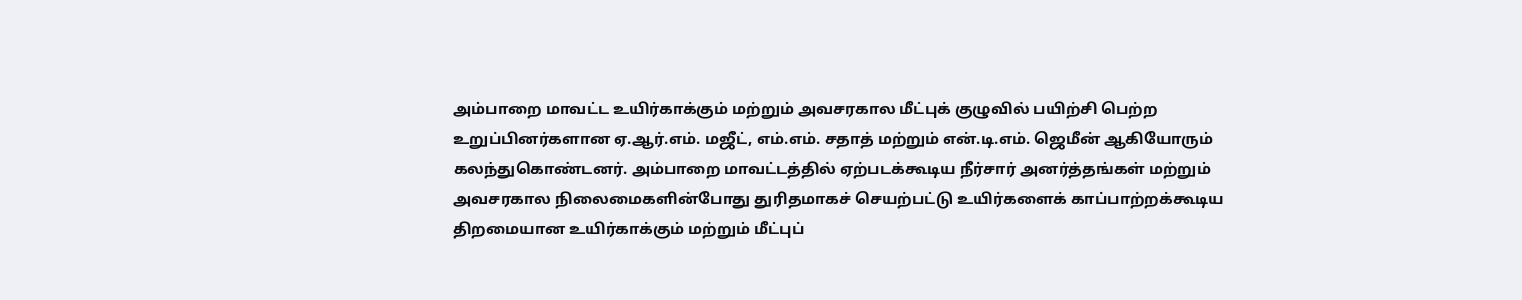அம்பாறை மாவட்ட உயிர்காக்கும் மற்றும் அவசரகால மீட்புக் குழுவில் பயிற்சி பெற்ற உறுப்பினர்களான ஏ.ஆர்.எம். மஜீட், எம்.எம். சதாத் மற்றும் என்.டி.எம். ஜெமீன் ஆகியோரும் கலந்துகொண்டனர். அம்பாறை மாவட்டத்தில் ஏற்படக்கூடிய நீர்சார் அனர்த்தங்கள் மற்றும் அவசரகால நிலைமைகளின்போது துரிதமாகச் செயற்பட்டு உயிர்களைக் காப்பாற்றக்கூடிய திறமையான உயிர்காக்கும் மற்றும் மீட்புப்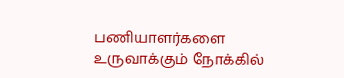பணியாளர்களை உருவாக்கும் நோக்கில்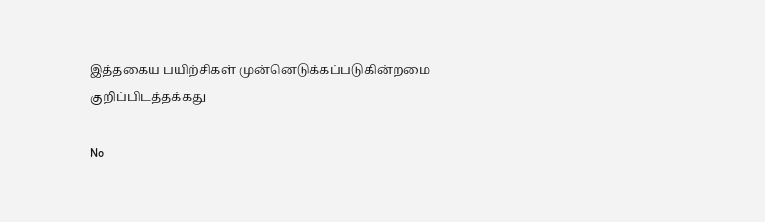இத்தகைய பயிற்சிகள் முன்னெடுக்கப்படுகின்றமை குறிப்பிடத்தக்கது

No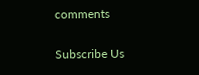comments

Subscribe Us